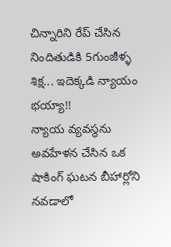చిన్నారిని రేప్ చేసిన నిందితుడికి 5గుంజీళ్ళ శిక్ష... ఇదెక్కడి న్యాయం భయ్యా!!
న్యాయ వ్యవస్థను అవహేళన చేసిన ఒక షాకింగ్ ఘటన బీహార్లోని నవడాలో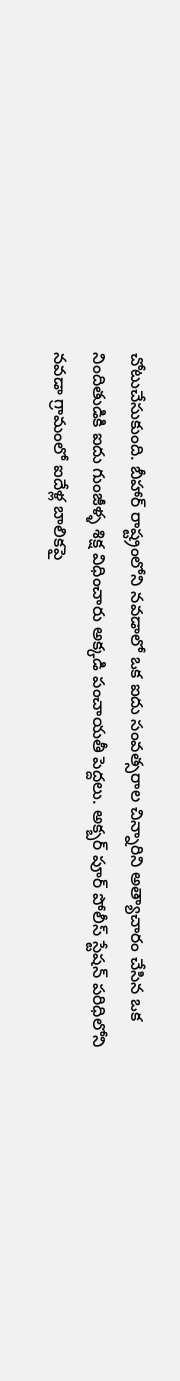చోటుచేసుకుంది. బీహార్ రాష్ట్రంలోని నవడాలో ఒక ఐదు సంవత్సరాల చిన్నారిని అత్యాచారం చేసిన ఒక నిందితుడికి ఐదు గుంజీళ్ళ శిక్ష విధించారు అక్కడి పంచాయతీ పెద్దలు. అక్బర్ పూర్ పోలీస్ స్టేషన్ పరిధిలోని నవడా గ్రామంలో ఐదేళ్ల బాలికపై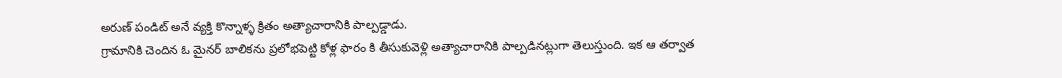అరుణ్ పండిట్ అనే వ్యక్తి కొన్నాళ్ళ క్రితం అత్యాచారానికి పాల్పడ్డాడు.
గ్రామానికి చెందిన ఓ మైనర్ బాలికను ప్రలోభపెట్టి కోళ్ల ఫారం కి తీసుకువెళ్లి అత్యాచారానికి పాల్పడినట్లుగా తెలుస్తుంది. ఇక ఆ తర్వాత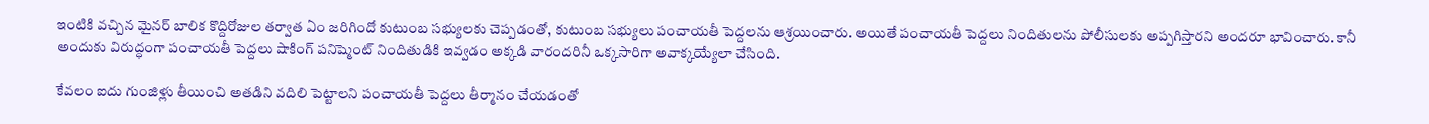ఇంటికి వచ్చిన మైనర్ బాలిక కొద్దిరోజుల తర్వాత ఏం జరిగిందో కుటుంబ సభ్యులకు చెప్పడంతో, కుటుంబ సభ్యులు పంచాయతీ పెద్దలను ఆశ్రయించారు. అయితే పంచాయతీ పెద్దలు నిందితులను పోలీసులకు అప్పగిస్తారని అందరూ భావించారు. కానీ అందుకు విరుద్ధంగా పంచాయతీ పెద్దలు షాకింగ్ పనిష్మెంట్ నిందితుడికి ఇవ్వడం అక్కడి వారందరినీ ఒక్కసారిగా అవాక్కయ్యేలా చేసింది.

కేవలం ఐదు గుంజిళ్లు తీయించి అతడిని వదిలి పెట్టాలని పంచాయతీ పెద్దలు తీర్మానం చేయడంతో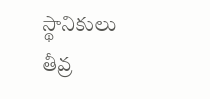స్థానికులు తీవ్ర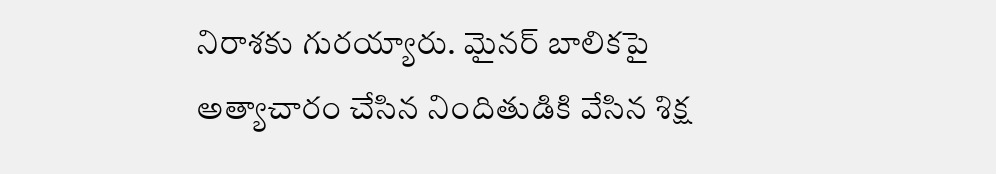నిరాశకు గురయ్యారు. మైనర్ బాలికపై అత్యాచారం చేసిన నిందితుడికి వేసిన శిక్ష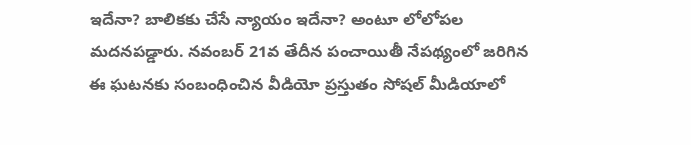ఇదేనా? బాలికకు చేసే న్యాయం ఇదేనా? అంటూ లోలోపల మదనపడ్డారు. నవంబర్ 21వ తేదీన పంచాయితీ నేపథ్యంలో జరిగిన ఈ ఘటనకు సంబంధించిన వీడియో ప్రస్తుతం సోషల్ మీడియాలో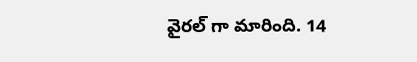వైరల్ గా మారింది. 14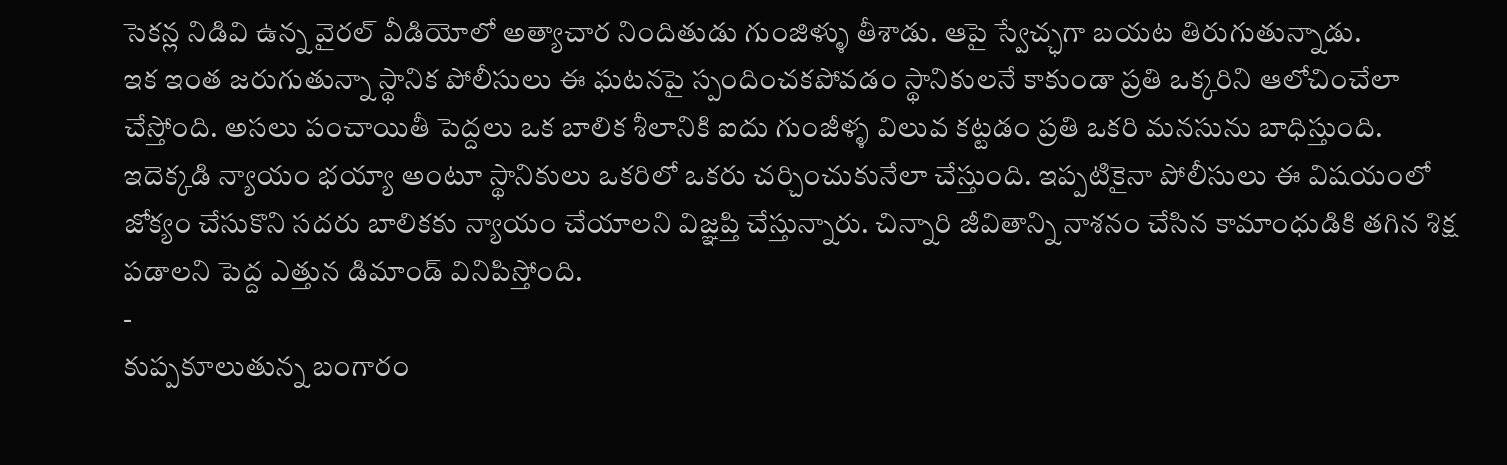సెకన్ల నిడివి ఉన్న వైరల్ వీడియోలో అత్యాచార నిందితుడు గుంజిళ్ళు తీశాడు. ఆపై స్వేచ్ఛగా బయట తిరుగుతున్నాడు.
ఇక ఇంత జరుగుతున్నా స్థానిక పోలీసులు ఈ ఘటనపై స్పందించకపోవడం స్థానికులనే కాకుండా ప్రతి ఒక్కరిని ఆలోచించేలా చేస్తోంది. అసలు పంచాయితీ పెద్దలు ఒక బాలిక శీలానికి ఐదు గుంజీళ్ళ విలువ కట్టడం ప్రతి ఒకరి మనసును బాధిస్తుంది. ఇదెక్కడి న్యాయం భయ్యా అంటూ స్థానికులు ఒకరిలో ఒకరు చర్చించుకునేలా చేస్తుంది. ఇప్పటికైనా పోలీసులు ఈ విషయంలో జోక్యం చేసుకొని సదరు బాలికకు న్యాయం చేయాలని విజ్ఞప్తి చేస్తున్నారు. చిన్నారి జీవితాన్ని నాశనం చేసిన కామాంధుడికి తగిన శిక్ష పడాలని పెద్ద ఎత్తున డిమాండ్ వినిపిస్తోంది.
-
కుప్పకూలుతున్న బంగారం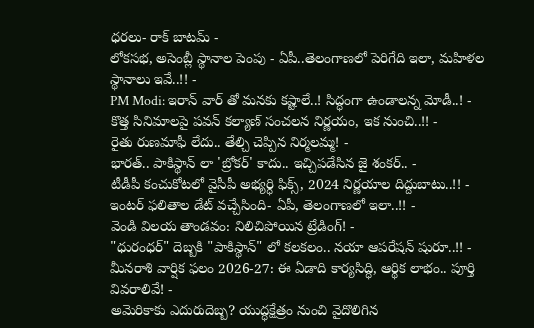ధరలు- రాక్ బాటమ్ -
లోకసభ, అసెంబ్లీ స్థానాల పెంపు - ఏపీ..తెలంగాణలో పెరిగేది ఇలా, మహిళల స్థానాలు ఇవే..!! -
PM Modi: ఇరాన్ వార్ తో మనకు కష్టాలే..! సిద్ధంగా ఉండాలన్న మోడీ..! -
కొత్త సినిమాలపై పవన్ కల్యాణ్ సంచలన నిర్ణయం, ఇక నుంచి..!! -
రైతు రుణమాఫీ లేదు.. తేల్చి చెప్పిన నిర్మలమ్మ! -
భారత్.. పాకిస్థాన్ లా 'బ్రోకర్' కాదు.. ఇచ్చిపడేసిన జై శంకర్.. -
టీడీపీ కంచుకోటలో వైసీపీ అభ్యర్ధి ఫిక్స్, 2024 నిర్ణయాల దిద్దుబాటు..!! -
ఇంటర్ ఫలితాల డేట్ వచ్చేసింది- ఏపీ, తెలంగాణలో ఇలా..!! -
వెండి విలయ తాండవం: నిలిచిపోయిన ట్రేడింగ్! -
"ధురంధర్" దెబ్బకి "పాకిస్థాన్" లో కలకలం.. నయా ఆపరేషన్ షురూ..!! -
మీనరాశి వార్షిక ఫలం 2026-27: ఈ ఏడాది కార్యసిద్ధి, ఆర్థిక లాభం.. పూర్తి వివరాలివే! -
అమెరికాకు ఎదురుదెబ్బ? యుద్ధక్షేత్రం నుంచి వైదొలిగిన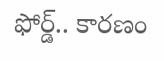ఫోర్డ్.. కారణం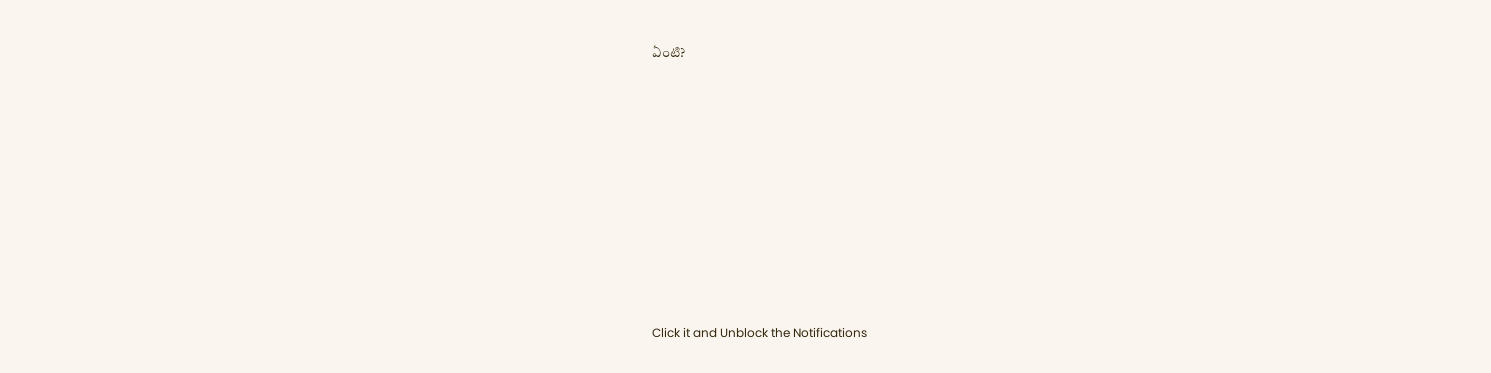ఏంటి?











Click it and Unblock the Notifications